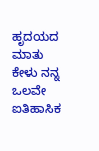ಹೃದಯದ ಮಾತು ಕೇಳು ನನ್ನ ಒಲವೇ
ಐತಿಹಾಸಿಕ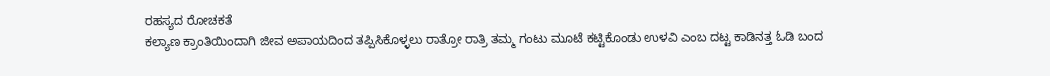ರಹಸ್ಯದ ರೋಚಕತೆ
ಕಲ್ಯಾಣ ಕ್ರಾಂತಿಯಿಂದಾಗಿ ಜೀವ ಅಪಾಯದಿಂದ ತಪ್ಪಿಸಿಕೊಳ್ಳಲು ರಾತ್ರೋ ರಾತ್ರಿ ತಮ್ಮ ಗಂಟು ಮೂಟೆ ಕಟ್ಟಿಕೊಂಡು ಉಳವಿ ಎಂಬ ದಟ್ಟ ಕಾಡಿನತ್ತ ಓಡಿ ಬಂದ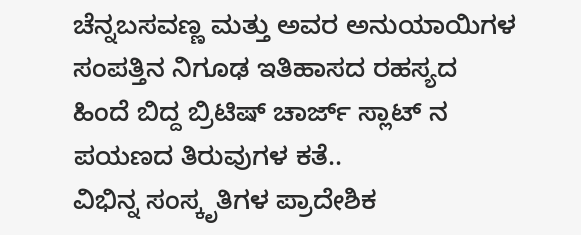ಚೆನ್ನಬಸವಣ್ಣ ಮತ್ತು ಅವರ ಅನುಯಾಯಿಗಳ ಸಂಪತ್ತಿನ ನಿಗೂಢ ಇತಿಹಾಸದ ರಹಸ್ಯದ ಹಿಂದೆ ಬಿದ್ದ ಬ್ರಿಟಿಷ್ ಚಾರ್ಜ್ ಸ್ಲಾಟ್ ನ ಪಯಣದ ತಿರುವುಗಳ ಕತೆ..
ವಿಭಿನ್ನ ಸಂಸ್ಕೃತಿಗಳ ಪ್ರಾದೇಶಿಕ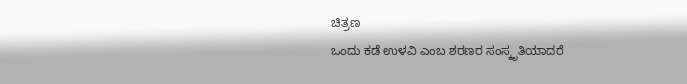ಚಿತ್ರಣ
ಒಂದು ಕಡೆ ಉಳವಿ ಎಂಬ ಶರಣರ ಸಂಸ್ಕೃತಿಯಾದರೆ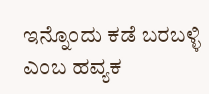ಇನ್ನೊಂದು ಕಡೆ ಬರಬಳ್ಳಿ ಎಂಬ ಹವ್ಯಕ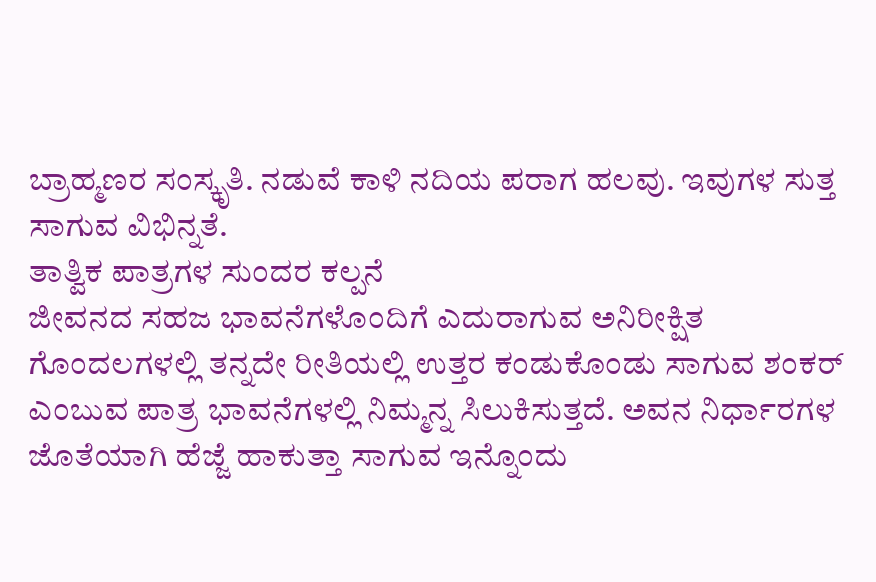ಬ್ರಾಹ್ಮಣರ ಸಂಸ್ಕೃತಿ. ನಡುವೆ ಕಾಳಿ ನದಿಯ ಪರಾಗ ಹಲವು. ಇವುಗಳ ಸುತ್ತ ಸಾಗುವ ವಿಭಿನ್ನತೆ.
ತಾತ್ವಿಕ ಪಾತ್ರಗಳ ಸುಂದರ ಕಲ್ಪನೆ
ಜೀವನದ ಸಹಜ ಭಾವನೆಗಳೊಂದಿಗೆ ಎದುರಾಗುವ ಅನಿರೀಕ್ಷಿತ ಗೊಂದಲಗಳಲ್ಲಿ ತನ್ನದೇ ರೀತಿಯಲ್ಲಿ ಉತ್ತರ ಕಂಡುಕೊಂಡು ಸಾಗುವ ಶಂಕರ್ ಎಂಬುವ ಪಾತ್ರ ಭಾವನೆಗಳಲ್ಲಿ ನಿಮ್ಮನ್ನ ಸಿಲುಕಿಸುತ್ತದೆ. ಅವನ ನಿರ್ಧಾರಗಳ ಜೊತೆಯಾಗಿ ಹೆಜ್ಜೆ ಹಾಕುತ್ತಾ ಸಾಗುವ ಇನ್ನೊಂದು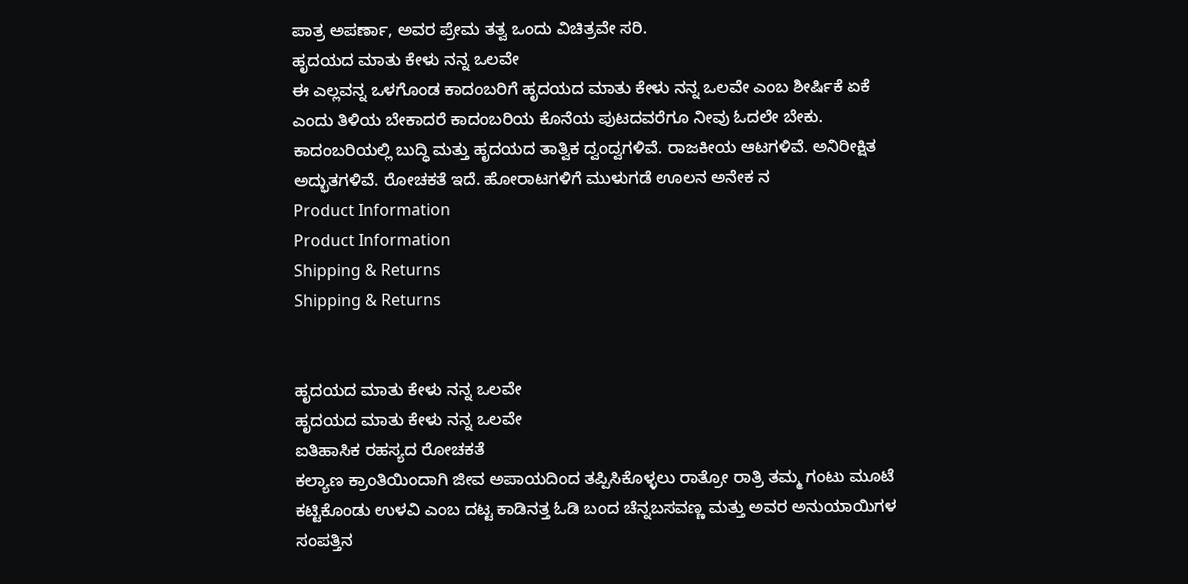ಪಾತ್ರ ಅಪರ್ಣಾ, ಅವರ ಪ್ರೇಮ ತತ್ವ ಒಂದು ವಿಚಿತ್ರವೇ ಸರಿ.
ಹೃದಯದ ಮಾತು ಕೇಳು ನನ್ನ ಒಲವೇ
ಈ ಎಲ್ಲವನ್ನ ಒಳಗೊಂಡ ಕಾದಂಬರಿಗೆ ಹೃದಯದ ಮಾತು ಕೇಳು ನನ್ನ ಒಲವೇ ಎಂಬ ಶೀರ್ಷಿಕೆ ಏಕೆ ಎಂದು ತಿಳಿಯ ಬೇಕಾದರೆ ಕಾದಂಬರಿಯ ಕೊನೆಯ ಪುಟದವರೆಗೂ ನೀವು ಓದಲೇ ಬೇಕು.
ಕಾದಂಬರಿಯಲ್ಲಿ ಬುದ್ಧಿ ಮತ್ತು ಹೃದಯದ ತಾತ್ವಿಕ ದ್ವಂದ್ವಗಳಿವೆ. ರಾಜಕೀಯ ಆಟಗಳಿವೆ. ಅನಿರೀಕ್ಷಿತ ಅದ್ಭುತಗಳಿವೆ. ರೋಚಕತೆ ಇದೆ. ಹೋರಾಟಗಳಿಗೆ ಮುಳುಗಡೆ ಊಲನ ಅನೇಕ ನ
Product Information
Product Information
Shipping & Returns
Shipping & Returns


ಹೃದಯದ ಮಾತು ಕೇಳು ನನ್ನ ಒಲವೇ
ಹೃದಯದ ಮಾತು ಕೇಳು ನನ್ನ ಒಲವೇ
ಐತಿಹಾಸಿಕ ರಹಸ್ಯದ ರೋಚಕತೆ
ಕಲ್ಯಾಣ ಕ್ರಾಂತಿಯಿಂದಾಗಿ ಜೀವ ಅಪಾಯದಿಂದ ತಪ್ಪಿಸಿಕೊಳ್ಳಲು ರಾತ್ರೋ ರಾತ್ರಿ ತಮ್ಮ ಗಂಟು ಮೂಟೆ ಕಟ್ಟಿಕೊಂಡು ಉಳವಿ ಎಂಬ ದಟ್ಟ ಕಾಡಿನತ್ತ ಓಡಿ ಬಂದ ಚೆನ್ನಬಸವಣ್ಣ ಮತ್ತು ಅವರ ಅನುಯಾಯಿಗಳ ಸಂಪತ್ತಿನ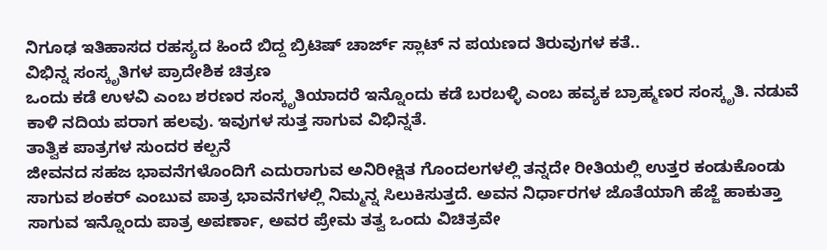ನಿಗೂಢ ಇತಿಹಾಸದ ರಹಸ್ಯದ ಹಿಂದೆ ಬಿದ್ದ ಬ್ರಿಟಿಷ್ ಚಾರ್ಜ್ ಸ್ಲಾಟ್ ನ ಪಯಣದ ತಿರುವುಗಳ ಕತೆ..
ವಿಭಿನ್ನ ಸಂಸ್ಕೃತಿಗಳ ಪ್ರಾದೇಶಿಕ ಚಿತ್ರಣ
ಒಂದು ಕಡೆ ಉಳವಿ ಎಂಬ ಶರಣರ ಸಂಸ್ಕೃತಿಯಾದರೆ ಇನ್ನೊಂದು ಕಡೆ ಬರಬಳ್ಳಿ ಎಂಬ ಹವ್ಯಕ ಬ್ರಾಹ್ಮಣರ ಸಂಸ್ಕೃತಿ. ನಡುವೆ ಕಾಳಿ ನದಿಯ ಪರಾಗ ಹಲವು. ಇವುಗಳ ಸುತ್ತ ಸಾಗುವ ವಿಭಿನ್ನತೆ.
ತಾತ್ವಿಕ ಪಾತ್ರಗಳ ಸುಂದರ ಕಲ್ಪನೆ
ಜೀವನದ ಸಹಜ ಭಾವನೆಗಳೊಂದಿಗೆ ಎದುರಾಗುವ ಅನಿರೀಕ್ಷಿತ ಗೊಂದಲಗಳಲ್ಲಿ ತನ್ನದೇ ರೀತಿಯಲ್ಲಿ ಉತ್ತರ ಕಂಡುಕೊಂಡು ಸಾಗುವ ಶಂಕರ್ ಎಂಬುವ ಪಾತ್ರ ಭಾವನೆಗಳಲ್ಲಿ ನಿಮ್ಮನ್ನ ಸಿಲುಕಿಸುತ್ತದೆ. ಅವನ ನಿರ್ಧಾರಗಳ ಜೊತೆಯಾಗಿ ಹೆಜ್ಜೆ ಹಾಕುತ್ತಾ ಸಾಗುವ ಇನ್ನೊಂದು ಪಾತ್ರ ಅಪರ್ಣಾ, ಅವರ ಪ್ರೇಮ ತತ್ವ ಒಂದು ವಿಚಿತ್ರವೇ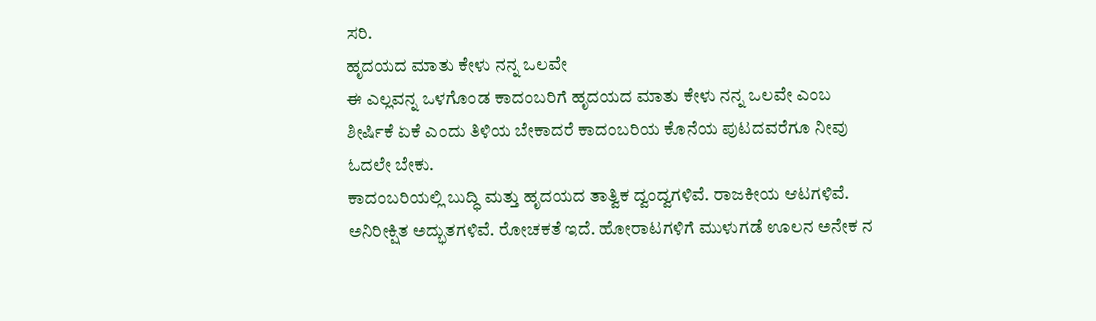ಸರಿ.
ಹೃದಯದ ಮಾತು ಕೇಳು ನನ್ನ ಒಲವೇ
ಈ ಎಲ್ಲವನ್ನ ಒಳಗೊಂಡ ಕಾದಂಬರಿಗೆ ಹೃದಯದ ಮಾತು ಕೇಳು ನನ್ನ ಒಲವೇ ಎಂಬ ಶೀರ್ಷಿಕೆ ಏಕೆ ಎಂದು ತಿಳಿಯ ಬೇಕಾದರೆ ಕಾದಂಬರಿಯ ಕೊನೆಯ ಪುಟದವರೆಗೂ ನೀವು ಓದಲೇ ಬೇಕು.
ಕಾದಂಬರಿಯಲ್ಲಿ ಬುದ್ಧಿ ಮತ್ತು ಹೃದಯದ ತಾತ್ವಿಕ ದ್ವಂದ್ವಗಳಿವೆ. ರಾಜಕೀಯ ಆಟಗಳಿವೆ. ಅನಿರೀಕ್ಷಿತ ಅದ್ಭುತಗಳಿವೆ. ರೋಚಕತೆ ಇದೆ. ಹೋರಾಟಗಳಿಗೆ ಮುಳುಗಡೆ ಊಲನ ಅನೇಕ ನ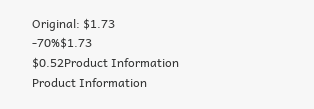Original: $1.73
-70%$1.73
$0.52Product Information
Product Information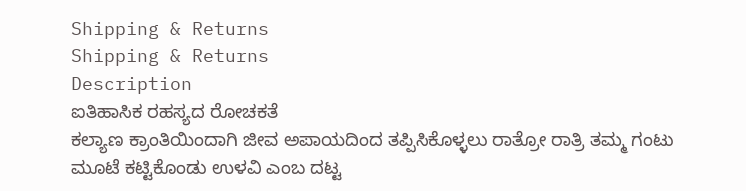Shipping & Returns
Shipping & Returns
Description
ಐತಿಹಾಸಿಕ ರಹಸ್ಯದ ರೋಚಕತೆ
ಕಲ್ಯಾಣ ಕ್ರಾಂತಿಯಿಂದಾಗಿ ಜೀವ ಅಪಾಯದಿಂದ ತಪ್ಪಿಸಿಕೊಳ್ಳಲು ರಾತ್ರೋ ರಾತ್ರಿ ತಮ್ಮ ಗಂಟು ಮೂಟೆ ಕಟ್ಟಿಕೊಂಡು ಉಳವಿ ಎಂಬ ದಟ್ಟ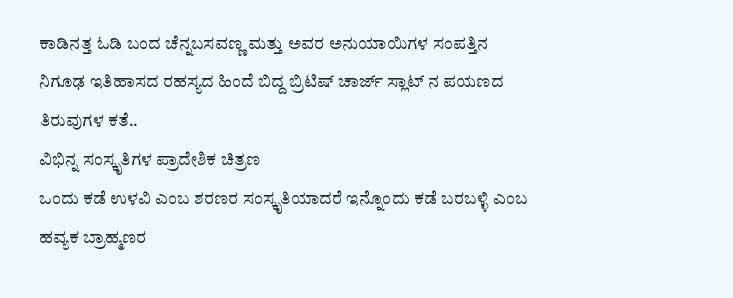ಕಾಡಿನತ್ತ ಓಡಿ ಬಂದ ಚೆನ್ನಬಸವಣ್ಣ ಮತ್ತು ಅವರ ಅನುಯಾಯಿಗಳ ಸಂಪತ್ತಿನ ನಿಗೂಢ ಇತಿಹಾಸದ ರಹಸ್ಯದ ಹಿಂದೆ ಬಿದ್ದ ಬ್ರಿಟಿಷ್ ಚಾರ್ಜ್ ಸ್ಲಾಟ್ ನ ಪಯಣದ ತಿರುವುಗಳ ಕತೆ..
ವಿಭಿನ್ನ ಸಂಸ್ಕೃತಿಗಳ ಪ್ರಾದೇಶಿಕ ಚಿತ್ರಣ
ಒಂದು ಕಡೆ ಉಳವಿ ಎಂಬ ಶರಣರ ಸಂಸ್ಕೃತಿಯಾದರೆ ಇನ್ನೊಂದು ಕಡೆ ಬರಬಳ್ಳಿ ಎಂಬ ಹವ್ಯಕ ಬ್ರಾಹ್ಮಣರ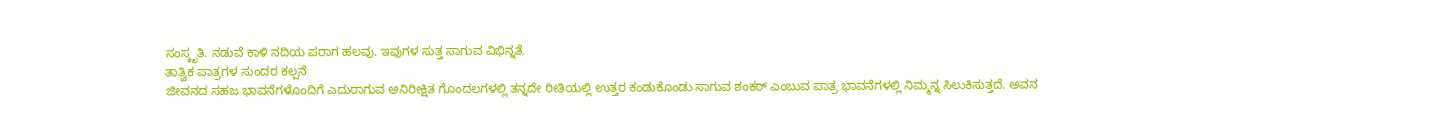ಸಂಸ್ಕೃತಿ. ನಡುವೆ ಕಾಳಿ ನದಿಯ ಪರಾಗ ಹಲವು. ಇವುಗಳ ಸುತ್ತ ಸಾಗುವ ವಿಭಿನ್ನತೆ.
ತಾತ್ವಿಕ ಪಾತ್ರಗಳ ಸುಂದರ ಕಲ್ಪನೆ
ಜೀವನದ ಸಹಜ ಭಾವನೆಗಳೊಂದಿಗೆ ಎದುರಾಗುವ ಅನಿರೀಕ್ಷಿತ ಗೊಂದಲಗಳಲ್ಲಿ ತನ್ನದೇ ರೀತಿಯಲ್ಲಿ ಉತ್ತರ ಕಂಡುಕೊಂಡು ಸಾಗುವ ಶಂಕರ್ ಎಂಬುವ ಪಾತ್ರ ಭಾವನೆಗಳಲ್ಲಿ ನಿಮ್ಮನ್ನ ಸಿಲುಕಿಸುತ್ತದೆ. ಅವನ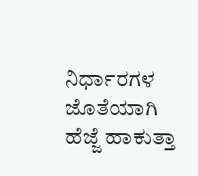ನಿರ್ಧಾರಗಳ ಜೊತೆಯಾಗಿ ಹೆಜ್ಜೆ ಹಾಕುತ್ತಾ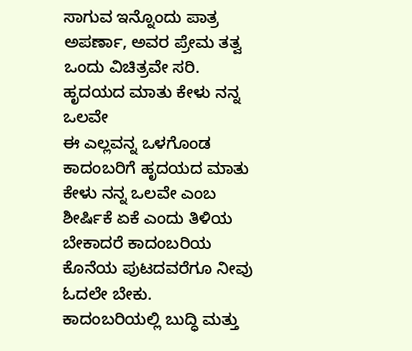ಸಾಗುವ ಇನ್ನೊಂದು ಪಾತ್ರ ಅಪರ್ಣಾ, ಅವರ ಪ್ರೇಮ ತತ್ವ ಒಂದು ವಿಚಿತ್ರವೇ ಸರಿ.
ಹೃದಯದ ಮಾತು ಕೇಳು ನನ್ನ ಒಲವೇ
ಈ ಎಲ್ಲವನ್ನ ಒಳಗೊಂಡ ಕಾದಂಬರಿಗೆ ಹೃದಯದ ಮಾತು ಕೇಳು ನನ್ನ ಒಲವೇ ಎಂಬ ಶೀರ್ಷಿಕೆ ಏಕೆ ಎಂದು ತಿಳಿಯ ಬೇಕಾದರೆ ಕಾದಂಬರಿಯ ಕೊನೆಯ ಪುಟದವರೆಗೂ ನೀವು ಓದಲೇ ಬೇಕು.
ಕಾದಂಬರಿಯಲ್ಲಿ ಬುದ್ಧಿ ಮತ್ತು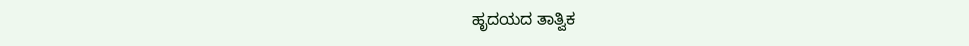ಹೃದಯದ ತಾತ್ವಿಕ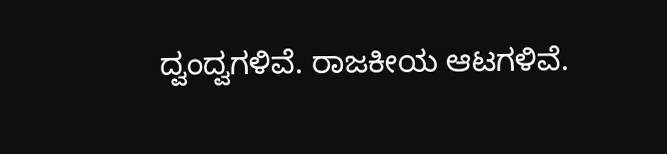ದ್ವಂದ್ವಗಳಿವೆ. ರಾಜಕೀಯ ಆಟಗಳಿವೆ.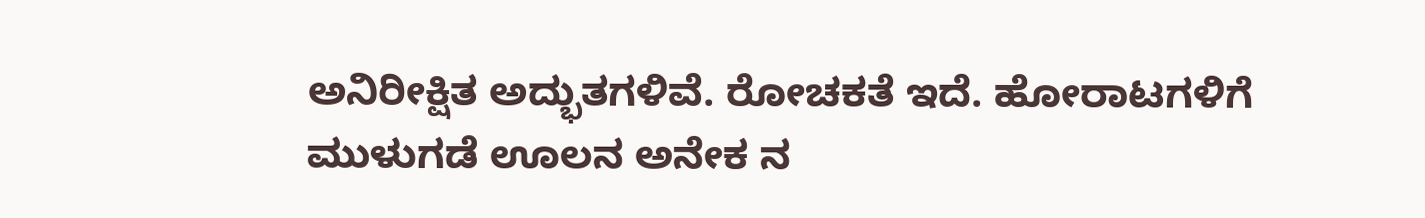ಅನಿರೀಕ್ಷಿತ ಅದ್ಭುತಗಳಿವೆ. ರೋಚಕತೆ ಇದೆ. ಹೋರಾಟಗಳಿಗೆ ಮುಳುಗಡೆ ಊಲನ ಅನೇಕ ನ